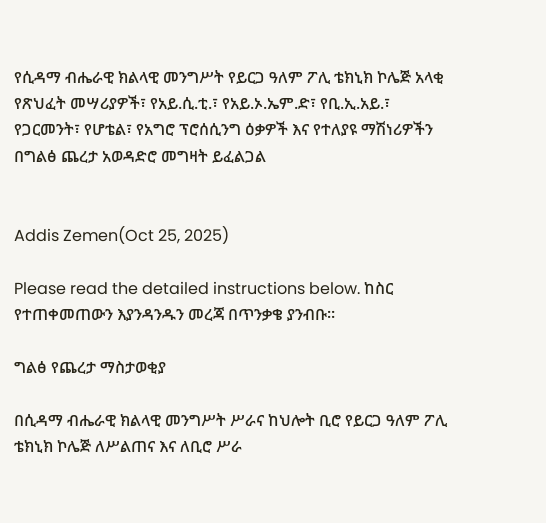የሲዳማ ብሔራዊ ክልላዊ መንግሥት የይርጋ ዓለም ፖሊ ቴክኒክ ኮሌጅ አላቂ የጽህፈት መሣሪያዎች፣ የአይ.ሲ.ቲ.፣ የአይ.ኦ.ኤም.ድ፣ የቢ.ኢ.አይ.፣ የጋርመንት፣ የሆቴል፣ የአግሮ ፕሮሰሲንግ ዕቃዎች እና የተለያዩ ማሽነሪዎችን በግልፅ ጨረታ አወዳድሮ መግዛት ይፈልጋል


Addis Zemen(Oct 25, 2025)

Please read the detailed instructions below. ከስር የተጠቀመጠውን እያንዳንዱን መረጃ በጥንቃቄ ያንብቡ።

ግልፅ የጨረታ ማስታወቂያ

በሲዳማ ብሔራዊ ክልላዊ መንግሥት ሥራና ከህሎት ቢሮ የይርጋ ዓለም ፖሊ ቴክኒክ ኮሌጅ ለሥልጠና እና ለቢሮ ሥራ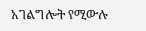አገልግሎት የሚውሉ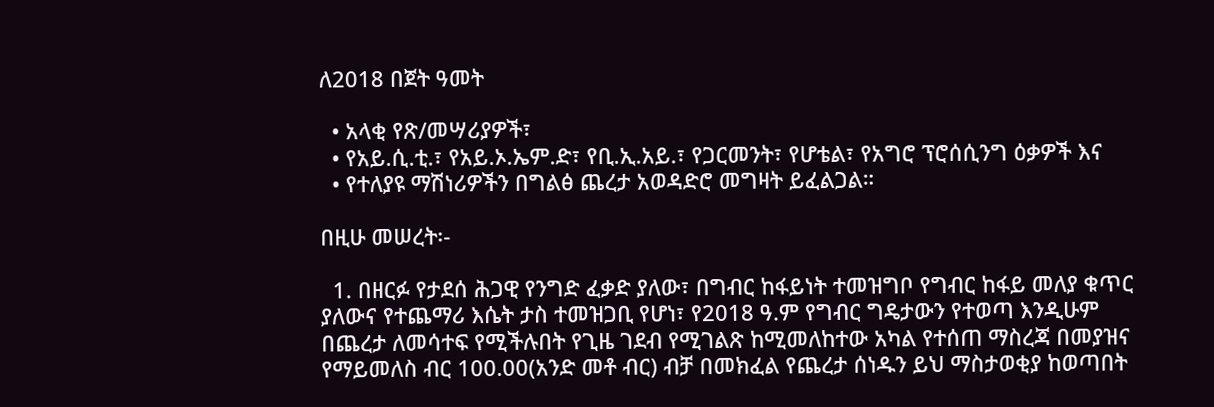ለ2018 በጀት ዓመት

  • አላቂ የጽ/መሣሪያዎች፣
  • የአይ.ሲ.ቲ.፣ የአይ.ኦ.ኤም.ድ፣ የቢ.ኢ.አይ.፣ የጋርመንት፣ የሆቴል፣ የአግሮ ፕሮሰሲንግ ዕቃዎች እና
  • የተለያዩ ማሽነሪዎችን በግልፅ ጨረታ አወዳድሮ መግዛት ይፈልጋል።

በዚሁ መሠረት፡-

  1. በዘርፉ የታደሰ ሕጋዊ የንግድ ፈቃድ ያለው፣ በግብር ከፋይነት ተመዝግቦ የግብር ከፋይ መለያ ቁጥር ያለውና የተጨማሪ እሴት ታስ ተመዝጋቢ የሆነ፣ የ2018 ዓ.ም የግብር ግዴታውን የተወጣ እንዲሁም በጨረታ ለመሳተፍ የሚችሉበት የጊዜ ገደብ የሚገልጽ ከሚመለከተው አካል የተሰጠ ማስረጃ በመያዝና የማይመለስ ብር 100.00(አንድ መቶ ብር) ብቻ በመክፈል የጨረታ ሰነዱን ይህ ማስታወቂያ ከወጣበት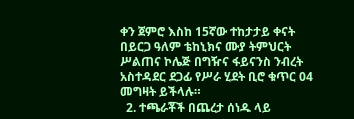ቀን ጀምሮ እስከ 15ኛው ተከታታይ ቀናት በይርጋ ዓለም ቴከኒክና ሙያ ትምህርት ሥልጠና ኮሌጅ በግዥና ፋይናንስ ንብረት አስተዳደር ደጋፊ የሥራ ሂደት ቢሮ ቁጥር 04 መግዛት ይችላሉ።
  2. ተጫራቾች በጨረታ ሰነዱ ላይ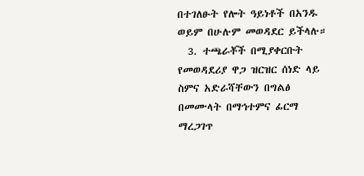በተገለፁት የሎት ዓይነቶች በአንዱ ወይም በሁሉም መወዳደር ይችላሉ።
  3. ተጫራቾች በሚያቀርቡት የመወዳደሪያ ዋጋ ዝርዝር ሰነድ ላይ ስምና አድራሻቸውን በግልፅ በመሙላት በማኅተምና ፊርማ ማረጋገጥ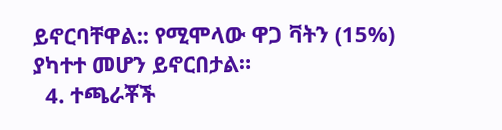ይኖርባቸዋል:: የሚሞላው ዋጋ ቫትን (15%) ያካተተ መሆን ይኖርበታል።
  4. ተጫራቾች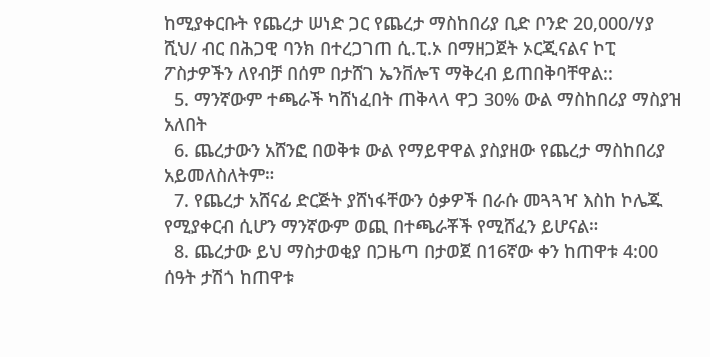ከሚያቀርቡት የጨረታ ሠነድ ጋር የጨረታ ማስከበሪያ ቢድ ቦንድ 20,000/ሃያ ሺህ/ ብር በሕጋዊ ባንክ በተረጋገጠ ሲ.ፒ.ኦ በማዘጋጀት ኦርጂናልና ኮፒ ፖስታዎችን ለየብቻ በሰም በታሸገ ኤንቨሎፕ ማቅረብ ይጠበቅባቸዋል::
  5. ማንኛውም ተጫራች ካሸነፈበት ጠቅላላ ዋጋ 30% ውል ማስከበሪያ ማስያዝ አለበት
  6. ጨረታውን አሸንፎ በወቅቱ ውል የማይዋዋል ያስያዘው የጨረታ ማስከበሪያ አይመለስለትም።
  7. የጨረታ አሸናፊ ድርጅት ያሸነፋቸውን ዕቃዎች በራሱ መጓጓዣ እስከ ኮሌጁ የሚያቀርብ ሲሆን ማንኛውም ወጪ በተጫራቾች የሚሸፈን ይሆናል።
  8. ጨረታው ይህ ማስታወቂያ በጋዜጣ በታወጀ በ16ኛው ቀን ከጠዋቱ 4:00 ሰዓት ታሽጎ ከጠዋቱ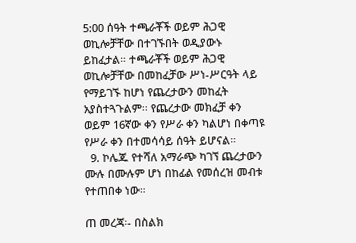5:00 ሰዓት ተጫራቾች ወይም ሕጋዊ ወኪሎቻቸው በተገኙበት ወዲያውኑ ይከፈታል። ተጫራቾች ወይም ሕጋዊ ወኪሎቻቸው በመከፈቻው ሥነ-ሥርዓት ላይ የማይገኙ ከሆነ የጨረታውን መከፈት አያስተጓጉልም፡፡ የጨረታው መክፈቻ ቀን ወይም 16ኛው ቀን የሥራ ቀን ካልሆነ በቀጣዩ የሥራ ቀን በተመሳሳይ ሰዓት ይሆናል።
  9. ኮሌጁ የተሻለ አማራጭ ካገኘ ጨረታውን ሙሉ በሙሉም ሆነ በከፊል የመሰረዝ መብቱ የተጠበቀ ነው።

ጠ መረጃ፡- በስልክ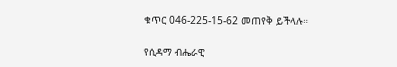ቁጥር 046-225-15-62 መጠየቅ ይችላሉ።

የሲዳማ ብሔራዊ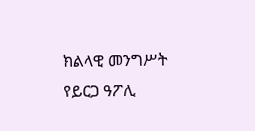ክልላዊ መንግሥት የይርጋ ዓፖሊ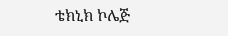ቴክኒክ ኮሌጅ